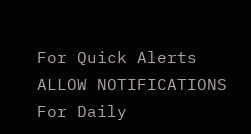For Quick Alerts
ALLOW NOTIFICATIONS
For Daily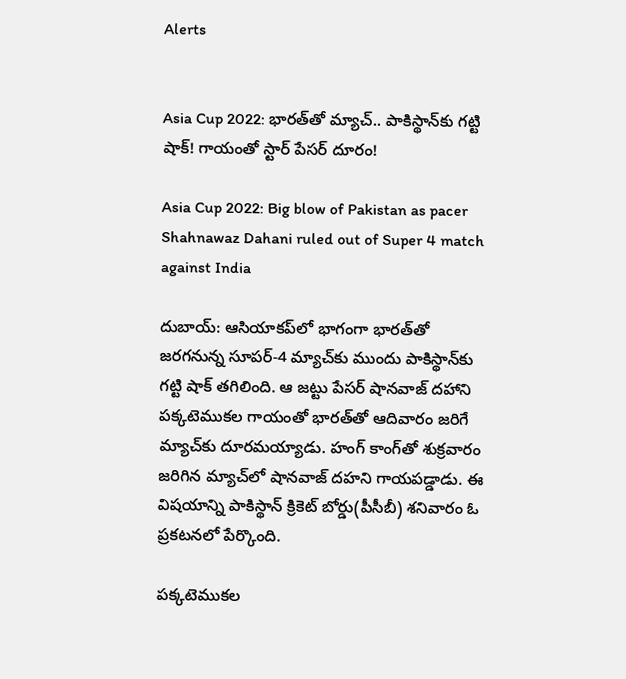Alerts


Asia Cup 2022: భారత్‌తో మ్యాచ్.. పాకిస్థాన్‌కు గట్టి షాక్! గాయంతో స్టార్ పేసర్ దూరం!

Asia Cup 2022: Big blow of Pakistan as pacer Shahnawaz Dahani ruled out of Super 4 match against India

దుబాయ్: ఆసియాకప్‌లో భాగంగా భారత్‌తో జరగనున్న సూపర్-4 మ్యాచ్‌కు ముందు పాకిస్థాన్‌కు గట్టి షాక్ తగిలింది. ఆ జట్టు పేసర్ షానవాజ్ దహాని పక్కటెముకల గాయంతో భారత్‌తో ఆదివారం జరిగే మ్యాచ్‌కు దూరమయ్యాడు. హంగ్ కాంగ్‌తో శుక్రవారం జరిగిన మ్యాచ్‌లో షానవాజ్ దహని గాయపడ్డాడు. ఈ విషయాన్ని పాకిస్థాన్ క్రికెట్ బోర్డు(పీసీబీ) శనివారం ఓ ప్రకటనలో పేర్కొంది.

పక్కటెముకల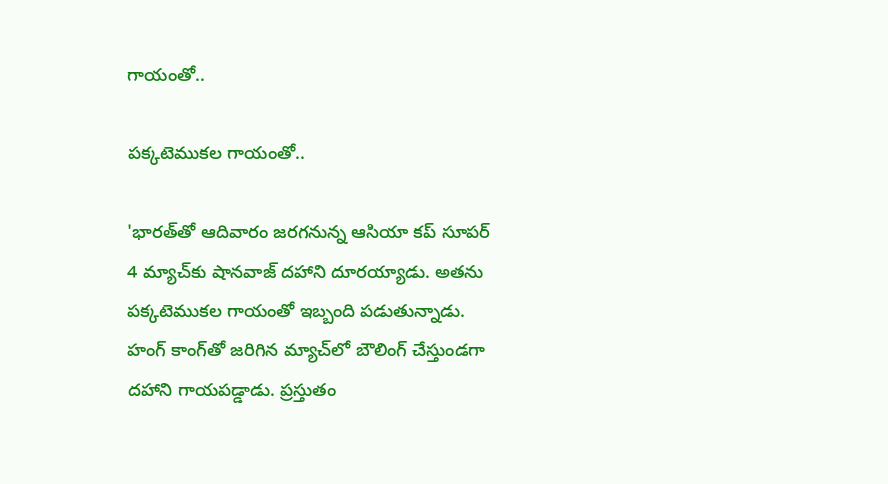గాయంతో..

పక్కటెముకల గాయంతో..

'భారత్‌తో ఆదివారం జరగనున్న ఆసియా కప్ సూపర్ 4 మ్యాచ్‌కు షానవాజ్ దహాని దూరయ్యాడు. అతను పక్కటెముకల గాయంతో ఇబ్బంది పడుతున్నాడు. హంగ్ కాంగ్‌తో జరిగిన మ్యాచ్‌లో బౌలింగ్ చేస్తుండగా దహాని గాయపడ్డాడు. ప్రస్తుతం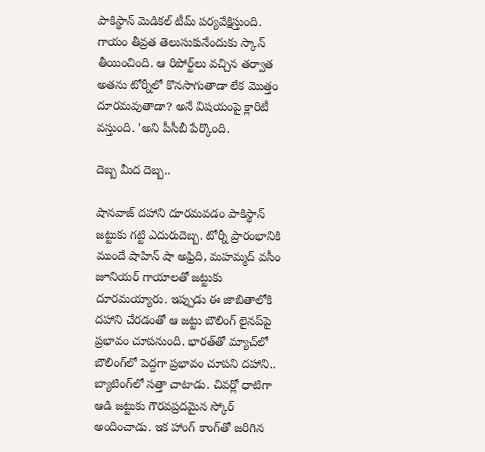పాకిస్థాన్ మెడికల్ టీమ్ పర్యవేక్షిస్తుంది. గాయం తీవ్రత తెలుసుకునేందుకు స్కాన్ తీయించింది. ఆ రిపోర్ట్‌లు వచ్చిన తర్వాత అతను టోర్నీలో కొనసాగుతాడా లేక మొత్తం దూరమవుతాడా? అనే విషయంపై క్లారిటీ వస్తుంది. 'అని పీసీబీ పేర్కొంది.

దెబ్బ మీద దెబ్బ..

షానవాజ్ దహాని దూరమవడం పాకిస్థాన్ జట్టుకు గట్టి ఎదురుదెబ్బ. టోర్నీ ప్రారంభానికి ముందే షాహిన్ షా అఫ్రిది, మహమ్మద్ వసీం జూనియర్ గాయాలతో జట్టుకు దూరమయ్యారు. ఇప్పుడు ఈ జాబితాలోకి దహాని చేరడంతో ఆ జట్టు బౌలింగ్ లైనప్‌పై ప్రభావం చూపనుంది. భారత్‌తో మ్యాచ్‌లో బౌలింగ్‌లో పెద్దగా ప్రభావం చూపని దహాని.. బ్యాటింగ్‌లో సత్తా చాటాడు. చివర్లో ధాటిగా ఆడి జట్టుకు గౌరవప్రదమైన స్కోర్ అందించాడు. ఇక హాంగ్ కాంగ్‌తో జరిగిన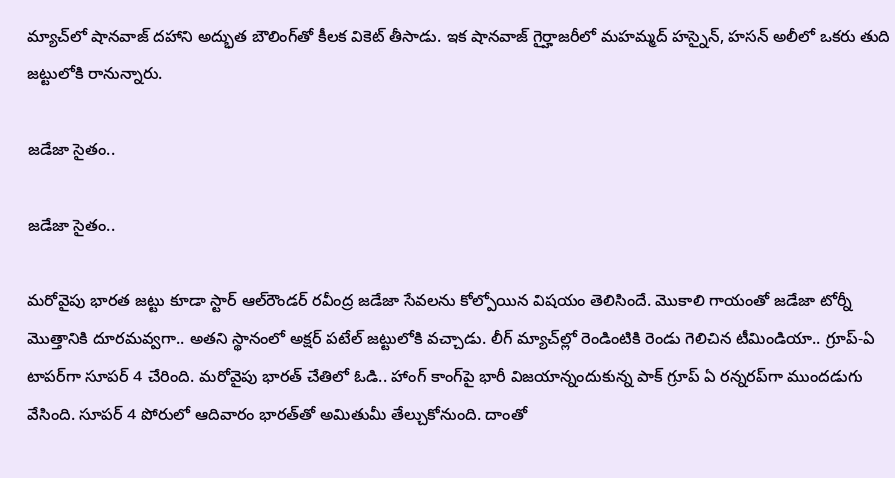మ్యాచ్‌లో షానవాజ్ దహాని అద్భుత బౌలింగ్‌తో కీలక వికెట్ తీసాడు. ఇక షానవాజ్ గైర్హాజరీలో మహమ్మద్ హస్నైన్, హసన్ అలీలో ఒకరు తుది జట్టులోకి రానున్నారు.

జడేజా సైతం..

జడేజా సైతం..

మరోవైపు భారత జట్టు కూడా స్టార్ ఆల్‌రౌండర్ రవీంద్ర జడేజా సేవలను కోల్పోయిన విషయం తెలిసిందే. మొకాలి గాయంతో జడేజా టోర్నీ మొత్తానికి దూరమవ్వగా.. అతని స్థానంలో అక్షర్ పటేల్ జట్టులోకి వచ్చాడు. లీగ్ మ్యాచ్‌ల్లో రెండింటికి రెండు గెలిచిన టీమిండియా.. గ్రూప్-ఏ టాపర్‌గా సూపర్ 4 చేరింది. మరోవైపు భారత్ చేతిలో ఓడి.. హాంగ్ కాంగ్‌పై భారీ విజయాన్నందుకున్న పాక్ గ్రూప్ ఏ రన్నరప్‌గా ముందడుగు వేసింది. సూపర్ 4 పోరులో ఆదివారం భారత్‌‌తో అమితుమీ తేల్చుకోనుంది. దాంతో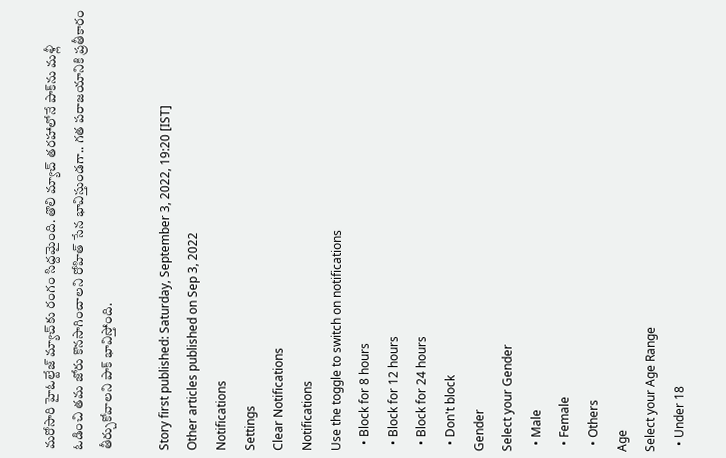మరోసారి హైఓల్టేజ్ మ్యాచ్‌కు రంగం సిద్దమైంది. తొలి మ్యాచ్ తరహాలోనే పాక్‌ను మళ్లీ ఓడించి తమ జోరు కొనసాగించాలని రోహిత్ సేన భావిస్తుండగా.. గత పరాజయానికి ప్రతీకారం తీర్చుకోవాలని పాక్ భావిస్తోంది.

Story first published: Saturday, September 3, 2022, 19:20 [IST]
Other articles published on Sep 3, 2022
Notifications
Settings
Clear Notifications
Notifications
Use the toggle to switch on notifications
  • Block for 8 hours
  • Block for 12 hours
  • Block for 24 hours
  • Don't block
Gender
Select your Gender
  • Male
  • Female
  • Others
Age
Select your Age Range
  • Under 18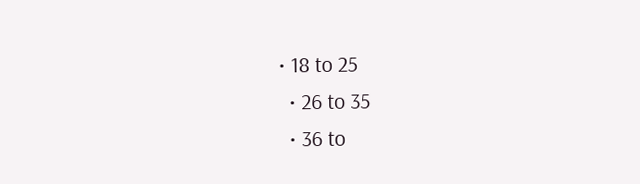• 18 to 25
  • 26 to 35
  • 36 to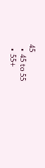45
  • 45 to 55
  • 55+